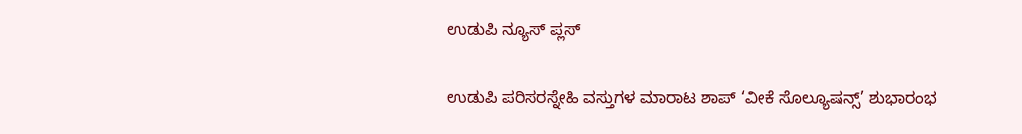ಉಡುಪಿ ನ್ಯೂಸ್ ಪ್ಲಸ್

ಉಡುಪಿ ಪರಿಸರಸ್ನೇಹಿ ವಸ್ತುಗಳ ಮಾರಾಟ ಶಾಪ್ ‘ವೀಕೆ ಸೊಲ್ಯೂಷನ್ಸ್’ ಶುಭಾರಂಭ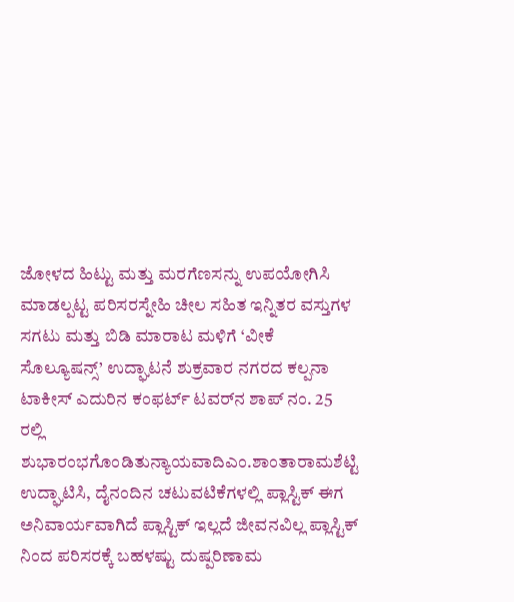ಜೋಳದ ಹಿಟ್ಟು ಮತ್ತು ಮರಗೆಣಸನ್ನು ಉಪಯೋಗಿಸಿ ಮಾಡಲ್ಪಟ್ಟ ಪರಿಸರಸ್ನೇಹಿ ಚೀಲ ಸಹಿತ ಇನ್ನಿತರ ವಸ್ತುಗಳ ಸಗಟು ಮತ್ತು ಬಿಡಿ ಮಾರಾಟ ಮಳಿಗೆ ‘ವೀಕೆ ಸೊಲ್ಯೂಷನ್ಸ್’ ಉದ್ಘಾಟನೆ ಶುಕ್ರವಾರ ನಗರದ ಕಲ್ಪನಾ ಟಾಕೀಸ್ ಎದುರಿನ ಕಂಫರ್ಟ್ ಟವರ್‌ನ ಶಾಪ್ ನಂ. 25 ರಲ್ಲಿ ಶುಭಾರಂಭಗೊಂಡಿತುನ್ಯಾಯವಾದಿಎಂ.ಶಾಂತಾರಾಮಶೆಟ್ಟಿ ಉದ್ಘಾಟಿಸಿ, ದೈನಂದಿನ ಚಟುವಟಿಕೆಗಳಲ್ಲಿ ಪ್ಲಾಸ್ಟಿಕ್ ಈಗ ಅನಿವಾರ್ಯವಾಗಿದೆ ಪ್ಲಾಸ್ಟಿಕ್ ಇಲ್ಲದೆ ಜೀವನವಿಲ್ಲ ಪ್ಲಾಸ್ಟಿಕ್ ನಿಂದ ಪರಿಸರಕ್ಕೆ ಬಹಳಷ್ಟು ದುಷ್ಪರಿಣಾಮ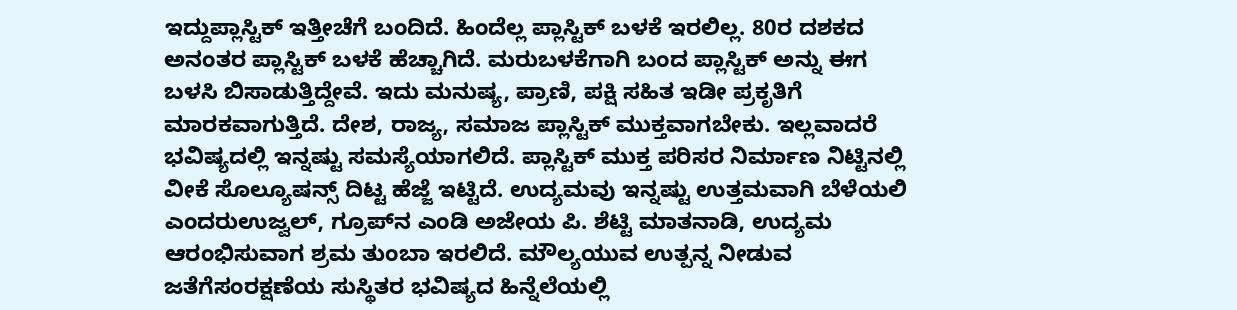ಇದ್ದುಪ್ಲಾಸ್ಟಿಕ್ ಇತ್ತೀಚೆಗೆ ಬಂದಿದೆ. ಹಿಂದೆಲ್ಲ ಪ್ಲಾಸ್ಟಿಕ್ ಬಳಕೆ ಇರಲಿಲ್ಲ. 80ರ ದಶಕದ ಅನಂತರ ಪ್ಲಾಸ್ಟಿಕ್ ಬಳಕೆ ಹೆಚ್ಚಾಗಿದೆ. ಮರುಬಳಕೆಗಾಗಿ ಬಂದ ಪ್ಲಾಸ್ಟಿಕ್ ಅನ್ನು ಈಗ ಬಳಸಿ ಬಿಸಾಡುತ್ತಿದ್ದೇವೆ. ಇದು ಮನುಷ್ಯ, ಪ್ರಾಣಿ, ಪಕ್ಷಿ ಸಹಿತ ಇಡೀ ಪ್ರಕೃತಿಗೆ ಮಾರಕವಾಗುತ್ತಿದೆ. ದೇಶ, ರಾಜ್ಯ, ಸಮಾಜ ಪ್ಲಾಸ್ಟಿಕ್ ಮುಕ್ತವಾಗಬೇಕು. ಇಲ್ಲವಾದರೆ ಭವಿಷ್ಯದಲ್ಲಿ ಇನ್ನಷ್ಟು ಸಮಸ್ಯೆಯಾಗಲಿದೆ. ಪ್ಲಾಸ್ಟಿಕ್ ಮುಕ್ತ ಪರಿಸರ ನಿರ್ಮಾಣ ನಿಟ್ಟಿನಲ್ಲಿ ವೀಕೆ ಸೊಲ್ಯೂಷನ್ಸ್ ದಿಟ್ಟ ಹೆಜ್ಜೆ ಇಟ್ಟಿದೆ. ಉದ್ಯಮವು ಇನ್ನಷ್ಟು ಉತ್ತಮವಾಗಿ ಬೆಳೆಯಲಿ ಎಂದರುಉಜ್ವಲ್, ಗ್ರೂಪ್‌ನ ಎಂಡಿ ಅಜೇಯ ಪಿ. ಶೆಟ್ಟಿ ಮಾತನಾಡಿ, ಉದ್ಯಮ ಆರಂಭಿಸುವಾಗ ಶ್ರಮ ತುಂಬಾ ಇರಲಿದೆ. ಮೌಲ್ಯಯುವ ಉತ್ಪನ್ನ ನೀಡುವ ಜತೆಗೆಸಂರಕ್ಷಣೆಯ ಸುಸ್ಥಿತರ ಭವಿಷ್ಯದ ಹಿನ್ನೆಲೆಯಲ್ಲಿ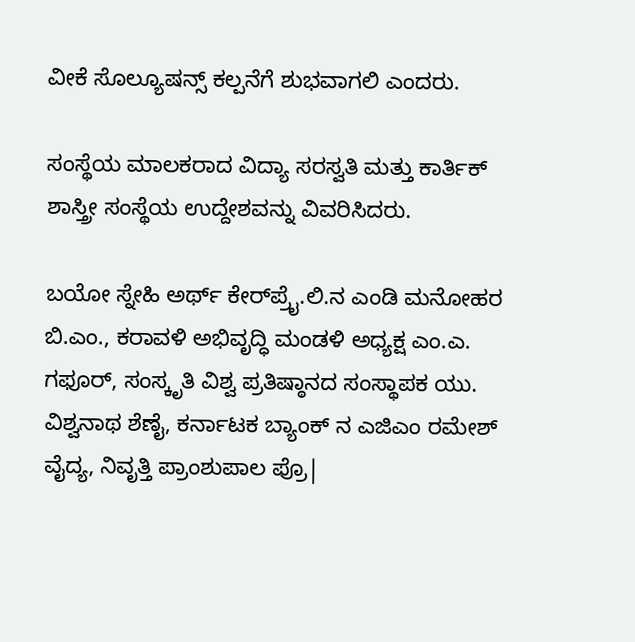ವೀಕೆ ಸೊಲ್ಯೂಷನ್ಸ್ ಕಲ್ಪನೆಗೆ ಶುಭವಾಗಲಿ ಎಂದರು.

ಸಂಸ್ಥೆಯ ಮಾಲಕರಾದ ವಿದ್ಯಾ ಸರಸ್ವತಿ ಮತ್ತು ಕಾರ್ತಿಕ್ ಶಾಸ್ತ್ರೀ ಸಂಸ್ಥೆಯ ಉದ್ದೇಶವನ್ನು ವಿವರಿಸಿದರು.

ಬಯೋ ಸ್ನೇಹಿ ಅರ್ಥ್ ಕೇರ್‌ಪ್ರೈ.ಲಿ.ನ ಎಂಡಿ ಮನೋಹರ ಬಿ.ಎಂ., ಕರಾವಳಿ ಅಭಿವೃದ್ಧಿ ಮಂಡಳಿ ಅಧ್ಯಕ್ಷ ಎಂ.ಎ. ಗಫೂರ್, ಸಂಸ್ಕೃತಿ ವಿಶ್ವ ಪ್ರತಿಷ್ಠಾನದ ಸಂಸ್ಥಾಪಕ ಯು. ವಿಶ್ವನಾಥ ಶೆಣೈ, ಕರ್ನಾಟಕ ಬ್ಯಾಂಕ್ ನ ಎಜಿಎಂ ರಮೇಶ್ ವೈದ್ಯ, ನಿವೃತ್ತಿ ಪ್ರಾಂಶುಪಾಲ ಪ್ರೊ|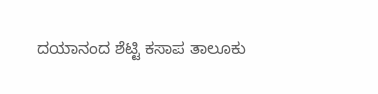ದಯಾನಂದ ಶೆಟ್ಟಿ ಕಸಾಪ ತಾಲೂಕು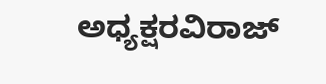ಅಧ್ಯಕ್ಷರವಿರಾಜ್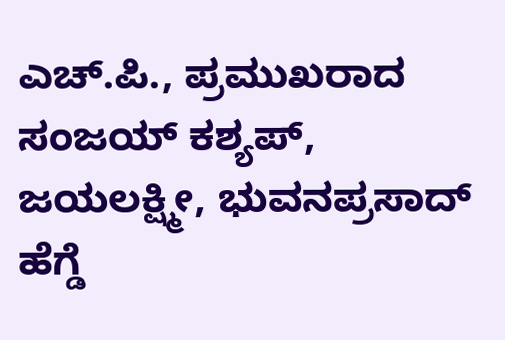ಎಚ್.ಪಿ., ಪ್ರಮುಖರಾದ ಸಂಜಯ್ ಕಶ್ಯಪ್, ಜಯಲಕ್ಷ್ಮೀ, ಭುವನಪ್ರಸಾದ್ ಹೆಗ್ಡೆ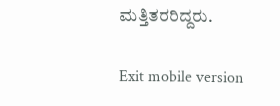ಮತ್ತಿತರರಿದ್ದರು.

Exit mobile version